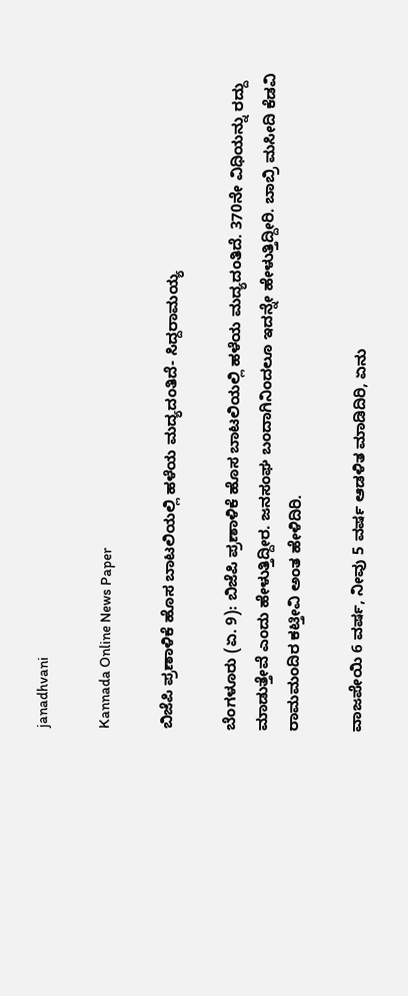janadhvani

Kannada Online News Paper

ಬಿಜೆಪಿ ಪ್ರಣಾಳಿಕೆ ಹೊಸ ಬಾಟಲಿಯಲ್ಲಿ ಹಳೆಯ ಮದ್ಯದಂತಿದೆ- ಸಿದ್ದರಾಮಯ್ಯ

ಬೆಂಗಳೂರು (ಏ. 9): ಬಿಜೆಪಿ ಪ್ರಣಾಳಿಕೆ ಹೊಸ ಬಾಟಲಿಯಲ್ಲಿ ಹಳೆಯ ಮದ್ಯದಂತಿದೆ. 370ನೇ ವಿಧಿಯನ್ನು ರದ್ದು ಮಾಡುತ್ತೇವೆ ಎಂದು ಹೇಳುತ್ತಿದ್ದೀರ. ಜನಸಂಘ ಬಂದಾಗಿನಿಂದಲೂ ಇದನ್ನೇ ಹೇಳುತ್ತಿದ್ದೀರಿ. ಬಾಬ್ರಿ ಮಸೀದಿ ಕೆಡವಿ ರಾಮಮಂದಿರ ಕಟ್ತೀವಿ ಅಂತ ಹೇಳಿದಿರಿ.

ವಾಜಪೇಯಿ 6 ವರ್ಷ, ನೀವು 5 ವರ್ಷ ಆಡಳಿತ ಮಾಡಿದಿರಿ, ಏನು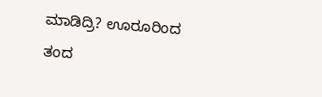ಮಾಡಿದ್ರಿ? ಊರೂರಿಂದ ತಂದ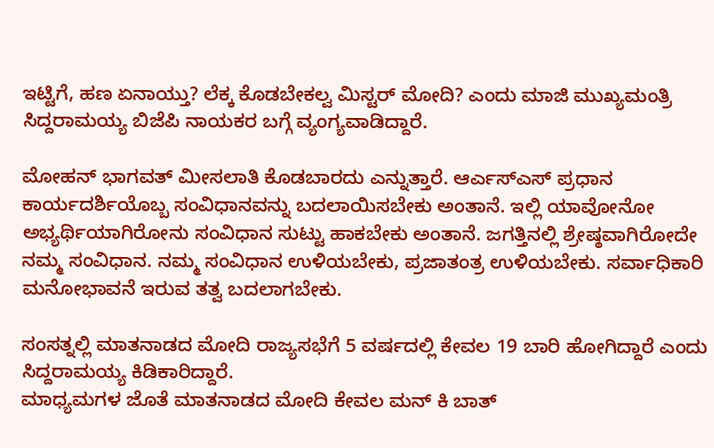ಇಟ್ಟಿಗೆ, ಹಣ ಏನಾಯ್ತು? ಲೆಕ್ಕ ಕೊಡಬೇಕಲ್ವ ಮಿಸ್ಟರ್ ಮೋದಿ? ಎಂದು ಮಾಜಿ ಮುಖ್ಯಮಂತ್ರಿ ಸಿದ್ದರಾಮಯ್ಯ ಬಿಜೆಪಿ ನಾಯಕರ ಬಗ್ಗೆ ವ್ಯಂಗ್ಯವಾಡಿದ್ದಾರೆ.

ಮೋಹನ್ ಭಾಗವತ್ ಮೀಸಲಾತಿ ಕೊಡಬಾರದು ಎನ್ನುತ್ತಾರೆ. ಆರ್ಎಸ್ಎಸ್ ಪ್ರಧಾನ ಕಾರ್ಯದರ್ಶಿಯೊಬ್ಬ ಸಂವಿಧಾನವನ್ನು ಬದಲಾಯಿಸಬೇಕು ಅಂತಾನೆ. ಇಲ್ಲಿ ಯಾವೋನೋ ಅಭ್ಯರ್ಥಿಯಾಗಿರೋನು ಸಂವಿಧಾನ ಸುಟ್ಟು ಹಾಕಬೇಕು ಅಂತಾನೆ. ಜಗತ್ತಿನಲ್ಲಿ ಶ್ರೇಷ್ಠವಾಗಿರೋದೇ ನಮ್ಮ ಸಂವಿಧಾನ. ನಮ್ಮ ಸಂವಿಧಾನ ಉಳಿಯಬೇಕು, ಪ್ರಜಾತಂತ್ರ ಉಳಿಯಬೇಕು. ಸರ್ವಾಧಿಕಾರಿ ಮನೋಭಾವನೆ ಇರುವ ತತ್ವ ಬದಲಾಗಬೇಕು.

ಸಂಸತ್ನಲ್ಲಿ ಮಾತನಾಡದ ಮೋದಿ ರಾಜ್ಯಸಭೆಗೆ 5 ವರ್ಷದಲ್ಲಿ ಕೇವಲ 19 ಬಾರಿ ಹೋಗಿದ್ದಾರೆ ಎಂದು ಸಿದ್ದರಾಮಯ್ಯ ಕಿಡಿಕಾರಿದ್ದಾರೆ.
ಮಾಧ್ಯಮಗಳ ಜೊತೆ ಮಾತನಾಡದ ಮೋದಿ ಕೇವಲ ಮನ್ ಕಿ ಬಾತ್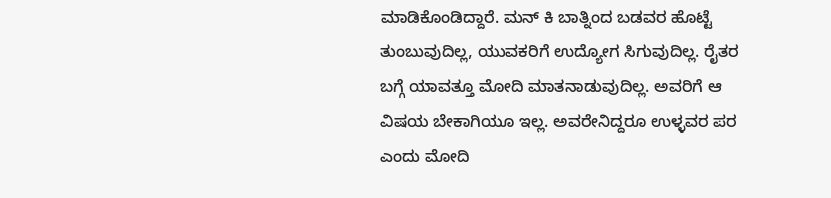ಮಾಡಿಕೊಂಡಿದ್ದಾರೆ. ಮನ್ ಕಿ ಬಾತ್ನಿಂದ ಬಡವರ ಹೊಟ್ಟೆ ತುಂಬುವುದಿಲ್ಲ, ಯುವಕರಿಗೆ ಉದ್ಯೋಗ ಸಿಗುವುದಿಲ್ಲ. ರೈತರ ಬಗ್ಗೆ ಯಾವತ್ತೂ ಮೋದಿ ಮಾತನಾಡುವುದಿಲ್ಲ. ಅವರಿಗೆ ಆ ವಿಷಯ ಬೇಕಾಗಿಯೂ ಇಲ್ಲ. ಅವರೇನಿದ್ದರೂ ಉಳ್ಳವರ ಪರ ಎಂದು ಮೋದಿ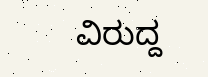ವಿರುದ್ದ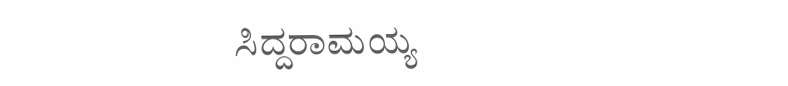ಸಿದ್ದರಾಮಯ್ಯ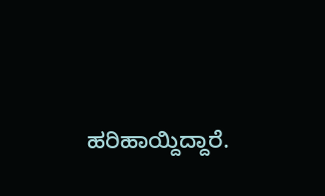ಹರಿಹಾಯ್ದಿದ್ದಾರೆ.